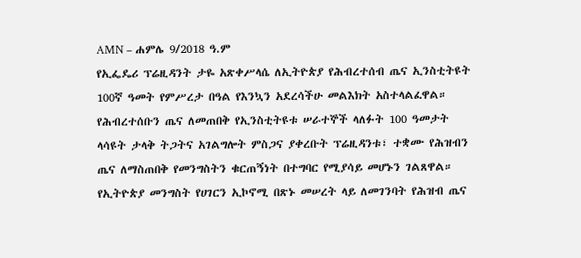AMN – ሐምሌ 9/2018 ዓ.ም
የኢፌዴሪ ፕሬዚዳንት ታዬ አጽቀሥላሴ ለኢትዮጵያ የሕብረተሰብ ጤና ኢንስቲትዩት 100ኛ ዓመት የምሥረታ በዓል የእንኳን አደረሳችሁ መልእክት አስተላልፈዋል።
የሕብረተሰቡን ጤና ለመጠበቅ የኢንስቲትዩቱ ሠራተኞች ላለፉት 100 ዓመታት ላሳዩት ታላቅ ትጋትና አገልግሎት ምስጋና ያቀረቡት ፕሬዚዳንቱ፣ ተቋሙ የሕዝብን ጤና ለማስጠበቅ የመንግስትን ቁርጠኝነት በተግባር የሚያሳይ መሆኑን ገልጸዋል።
የኢትዮጵያ መንግስት የሀገርን ኢኮኖሚ በጽኑ መሠረት ላይ ለመገንባት የሕዝብ ጤና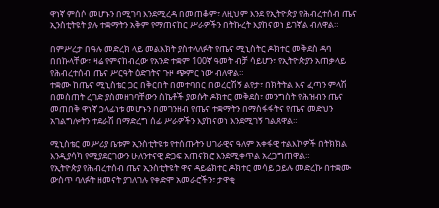ዋነኛ ምሰሶ መሆኑን በሚገባ እንደሚረዳ በመጠቆም፣ ለዚህም እንደ የኢትዮጵያ የሕብረተሰብ ጤና ኢንስቲትዩት ያሉ ተቋማትን አቅም የማጠናከር ሥራዎችን በትኩረት እያከናወነ ይገኛል ብለዋል።

በምሥረታ በዓሉ መድረክ ላይ መልእክት ያስተላለፉት የጤና ሚኒስትር ዶክተር መቅደስ ዳባ በበኩላቸው፣ ዛሬ የምናከብረው የአንድ ተቋም 100ኛ ዓመት ብቻ ሳይሆን፣ የኢትዮጵያን አጠቃላይ የሕብረተሰብ ጤና ሥርዓት ዕድገትና ጉዞ ጭምር ነው ብለዋል።
ተቋሙ ከጤና ሚኒስቴር ጋር በቅርበት በመተባበር በወረርሽኝ ልየታ፣ በክትትል እና ፈጣን ምላሽ በመስጠት ረገድ ያስመዘገባቸውን ስኬቶች ያወሱት ዶክተር መቅደስ፣ መንግስት የሕዝብን ጤና መጠበቅ ዋነኛ ኃላፊነቱ መሆኑን በመገንዘብ የጤና ተቋማትን በማስፋፋትና የጤና መድህን አገልግሎትን ተደራሽ በማድረግ ሰፊ ሥራዎችን እያከናወነ እንደሚገኝ ገልጸዋል።

ሚኒስቴር መሥሪያ ቤቱም ኢንስቲትዩቱ የተሰጡትን ሀገራዊና ዓለም አቀፋዊ ተልእኮዎች በትክክል እንዲያሳካ የሚያደርገውን ሁለንተናዊ ድጋፍ አጠናክሮ እንደሚቀጥል አረጋግጠዋል።
የኢትዮጵያ የሕብረተሰብ ጤና ኢንስቲትዩት ዋና ዳይሬክተር ዶክተር መሳይ ኃይሉ መድረኩ በተቋሙ ውስጥ ባለፉት ዘመናት ያገለገሉ የቀድሞ አመራሮችን፣ ታዋቂ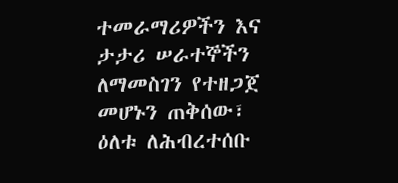ተመራማሪዎችን እና ታታሪ ሠራተኞችን ለማመስገን የተዘጋጀ መሆኑን ጠቅሰው፣ ዕለቱ ለሕብረተሰቡ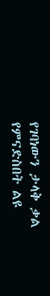የገባነውን ታላቅ ቃል የምናድስበት ልዩ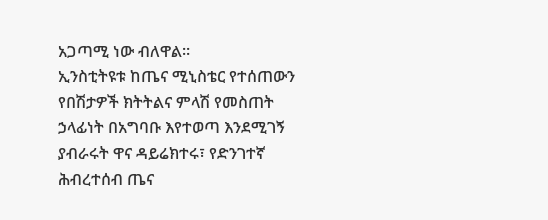አጋጣሚ ነው ብለዋል።
ኢንስቲትዩቱ ከጤና ሚኒስቴር የተሰጠውን የበሽታዎች ክትትልና ምላሽ የመስጠት ኃላፊነት በአግባቡ እየተወጣ እንደሚገኝ ያብራሩት ዋና ዳይሬክተሩ፣ የድንገተኛ ሕብረተሰብ ጤና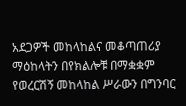አደጋዎች መከላከልና መቆጣጠሪያ ማዕከላትን በየክልሎቹ በማቋቋም የወረርሽኝ መከላከል ሥራውን በግንባር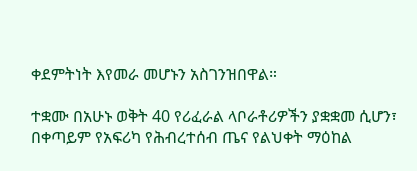ቀደምትነት እየመራ መሆኑን አስገንዝበዋል።

ተቋሙ በአሁኑ ወቅት 40 የሪፈራል ላቦራቶሪዎችን ያቋቋመ ሲሆን፣ በቀጣይም የአፍሪካ የሕብረተሰብ ጤና የልህቀት ማዕከል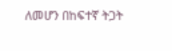ለመሆን በከፍተኛ ትጋት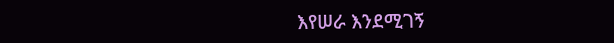እየሠራ እንደሚገኝ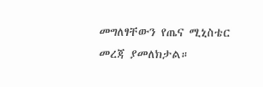መግለፃቸውን የጤና ሚኒስቴር መረጃ ያመለክታል።